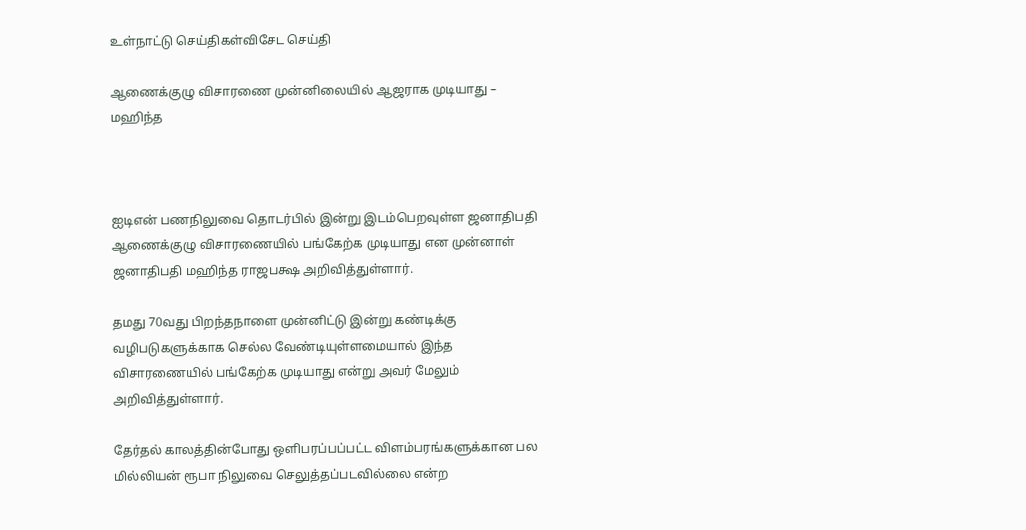உள்நாட்டு செய்திகள்விசேட செய்தி

ஆணைக்குழு விசாரணை முன்னிலையில் ஆஜராக முடியாது – மஹிந்த



ஐடிஎன் பணநிலுவை தொடர்பில் இன்று இடம்பெறவுள்ள ஜனாதிபதி ஆணைக்குழு விசாரணையில் பங்கேற்க முடியாது என முன்னாள் ஜனாதிபதி மஹிந்த ராஜபக்ஷ அறிவித்துள்ளார்.

தமது 70வது பிறந்தநாளை முன்னிட்டு இன்று கண்டிக்கு வழிபடுகளுக்காக செல்ல வேண்டியுள்ளமையால் இந்த விசாரணையில் பங்கேற்க முடியாது என்று அவர் மேலும் அறிவித்துள்ளார்.

தேர்தல் காலத்தின்போது ஒளிபரப்பப்பட்ட விளம்பரங்களுக்கான பல மில்லியன் ரூபா நிலுவை செலுத்தப்படவில்லை என்ற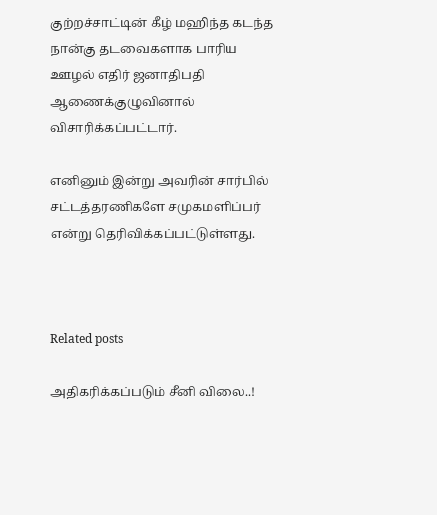குற்றச்சாட்டின் கீழ் மஹிந்த கடந்த நான்கு தடவைகளாக பாரிய ஊழல் எதிர் ஜனாதிபதி ஆணைக்குழுவினால் விசாரிக்கப்பட்டார்.

எனினும் இன்று அவரின் சார்பில் சட்டத்தரணிகளே சமுகமளிப்பர் என்று தெரிவிக்கப்பட்டுள்ளது.



Related posts

அதிகரிக்கப்படும் சீனி விலை..!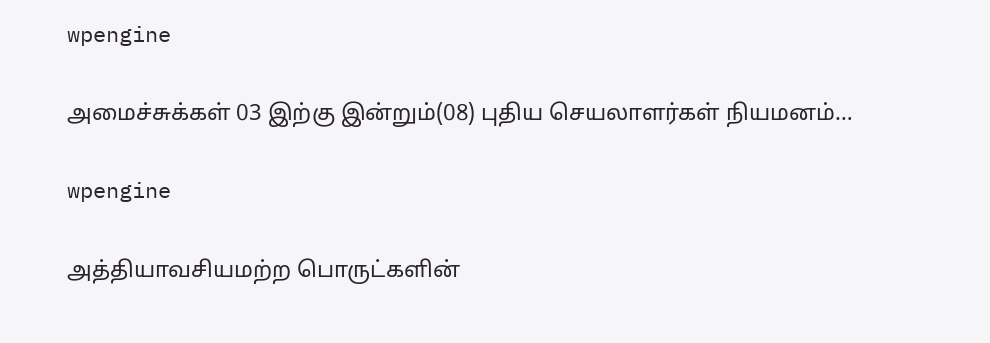wpengine

அமைச்சுக்கள் 03 இற்கு இன்றும்(08) புதிய செயலாளர்கள் நியமனம்…

wpengine

அத்தியாவசியமற்ற பொருட்களின்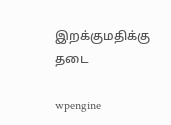இறக்குமதிக்கு தடை

wpengine